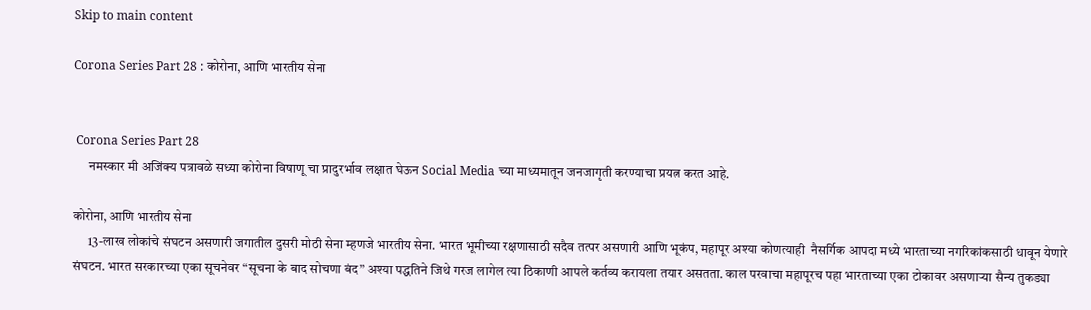Skip to main content

Corona Series Part 28 : कोरोना, आणि भारतीय सेना


 Corona Series Part 28
      नमस्कार मी अजिंक्य पत्रावळे सध्या कोरोना विषाणू चा प्रादुरर्भाव लक्षात घेऊन Social Media च्या माध्यमातून जनजागृती करण्याचा प्रयत्न करत आहे.

कोरोना, आणि भारतीय सेना
      13-लाख लोकांचे संघटन असणारी जगातील दुसरी मोठी सेना म्हणजे भारतीय सेना. भारत भूमीच्या रक्षणासाठी सदैव तत्पर असणारी आणि भूकंप, महापूर अश्या कोणत्याही  नैसर्गिक आपदा मध्ये भारताच्या नगरिकांकसाठी धावून येणारे संघटन. भारत सरकारच्या एका सूचनेवर “सूचना के बाद सोचणा बंद” अश्या पद्धतिने जिथे गरज लागेल त्या ठिकाणी आपले कर्तव्य करायला तयार असतता. काल परवाचा महापूरच पहा भारताच्या एका टोकावर असणार्‍या सैन्य तुकड्या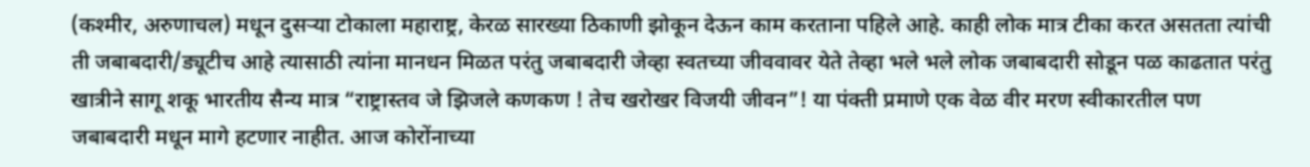(कश्मीर, अरुणाचल) मधून दुसर्‍या टोकाला महाराष्ट्र, केरळ सारख्या ठिकाणी झोकून देऊन काम करताना पहिले आहे. काही लोक मात्र टीका करत असतता त्यांची ती जबाबदारी/ड्यूटीच आहे त्यासाठी त्यांना मानधन मिळत परंतु जबाबदारी जेव्हा स्वतच्या जीववावर येते तेव्हा भले भले लोक जबाबदारी सोडून पळ काढतात परंतु खात्रीने सागू शकू भारतीय सैन्य मात्र “राष्ट्रास्तव जे झिजले कणकण ! तेच खरोखर विजयी जीवन”! या पंक्ती प्रमाणे एक वेळ वीर मरण स्वीकारतील पण जबाबदारी मधून मागे हटणार नाहीत. आज कोरोंनाच्या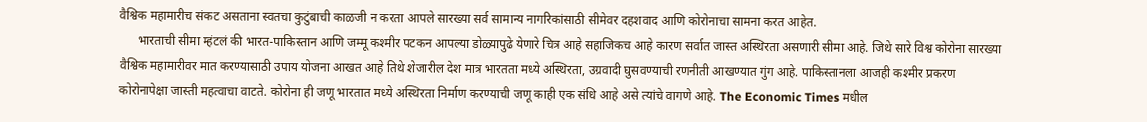वैश्विक महामारीच संकट असताना स्वतचा कुटुंबाची काळजी न करता आपले सारख्या सर्व सामान्य नागरिकांसाठी सीमेवर दहशवाद आणि कोरोनाचा सामना करत आहेत.
      भारताची सीमा म्हंटलं की भारत-पाकिस्तान आणि जम्मू कश्मीर पटकन आपल्या डोळ्यापुढे येणारे चित्र आहे सहाजिकच आहे कारण सर्वात जास्त अस्थिरता असणारी सीमा आहे. जिथे सारे विश्व कोरोना सारख्या वैश्विक महामारीवर मात करण्यासाठी उपाय योजना आखत आहे तिथे शेजारील देश मात्र भारतता मध्ये अस्थिरता, उग्रवादी घुसवण्याची रणनीती आखण्यात गुंग आहे. पाकिस्तानला आजही कश्मीर प्रकरण कोरोनापेक्षा जास्ती महत्वाचा वाटते. कोरोना ही जणू भारतात मध्ये अस्थिरता निर्माण करण्याची जणू काही एक संधि आहे असे त्यांचे वागणे आहे. The Economic Times मधील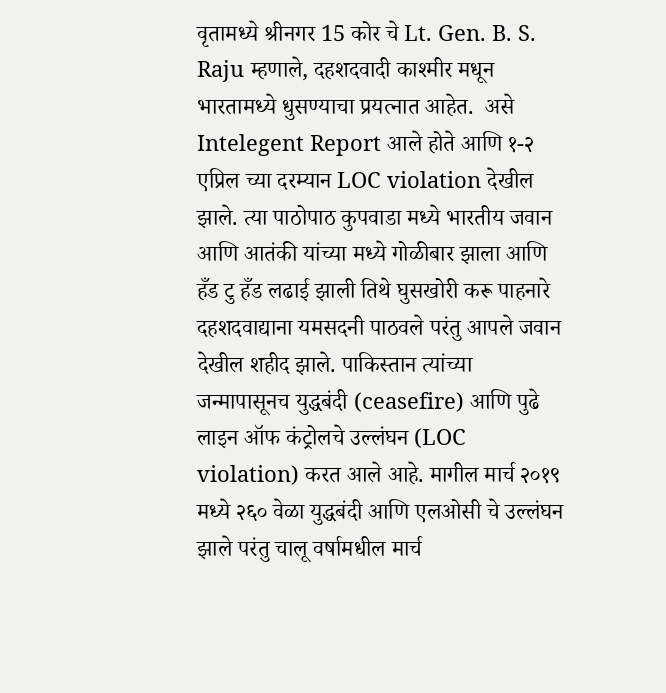वृतामध्ये श्रीनगर 15 कोर चे Lt. Gen. B. S. Raju म्हणाले, दहशदवादी काश्मीर मधून भारतामध्ये धुसण्याचा प्रयत्नात आहेत.  असे Intelegent Report आले होते आणि १-२ एप्रिल च्या दरम्यान LOC violation देखील झाले. त्या पाठोपाठ कुपवाडा मध्ये भारतीय जवान आणि आतंकी यांच्या मध्ये गोळीबार झाला आणि हँड टु हँड लढाई झाली तिथे घुसखोरी करू पाहनारे दहशदवाद्याना यमसदनी पाठवले परंतु आपले जवान देखील शहीद झाले. पाकिस्तान त्यांच्या जन्मापासूनच युद्धबंदी (ceasefire) आणि पुढे लाइन ऑफ कंट्रोलचे उल्लंघन (LOC violation) करत आले आहे. मागील मार्च २०१९ मध्ये २६० वेळा युद्धबंदी आणि एलओसी चे उल्लंघन झाले परंतु चालू वर्षामधील मार्च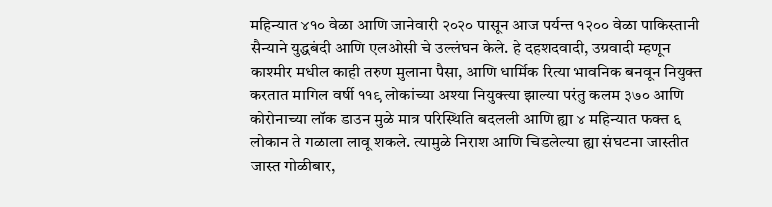महिन्यात ४१० वेळा आणि जानेवारी २०२० पासून आज पर्यन्त १२०० वेळा पाकिस्तानी सैन्याने युद्धबंदी आणि एलओसी चे उल्लंघन केले. हे दहशदवादी, उग्रवादी म्हणून काश्मीर मधील काही तरुण मुलाना पैसा, आणि धार्मिक रित्या भावनिक बनवून नियुक्त करतात मागिल वर्षी ११९ लोकांच्या अश्या नियुक्त्या झाल्या परंतु कलम ३७० आणि कोरोनाच्या लॉक डाउन मुळे मात्र परिस्थिति बदलली आणि ह्या ४ महिन्यात फक्त ६ लोकान ते गळाला लावू शकले. त्यामुळे निराश आणि चिडलेल्या ह्या संघटना जास्तीत जास्त गोळीबार,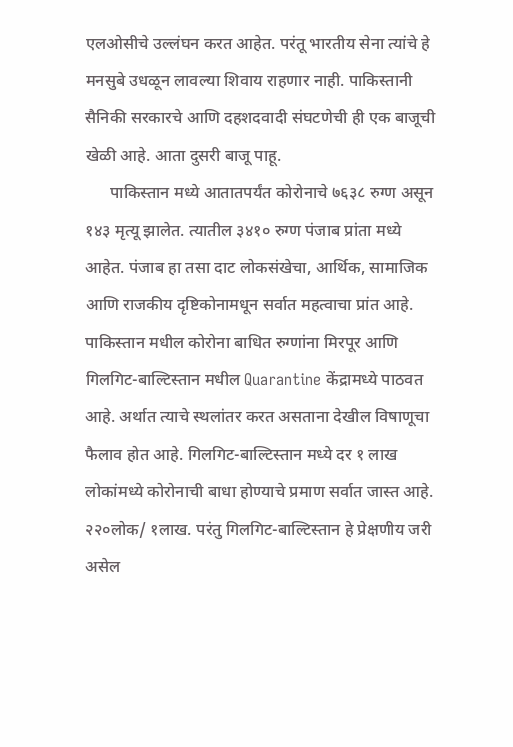एलओसीचे उल्लंघन करत आहेत. परंतू भारतीय सेना त्यांचे हे मनसुबे उधळून लावल्या शिवाय राहणार नाही. पाकिस्तानी सैनिकी सरकारचे आणि दहशदवादी संघटणेची ही एक बाजूची खेळी आहे. आता दुसरी बाजू पाहू.
      पाकिस्तान मध्ये आतातपर्यंत कोरोनाचे ७६३८ रुग्ण असून १४३ मृत्यू झालेत. त्यातील ३४१० रुग्ण पंजाब प्रांता मध्ये आहेत. पंजाब हा तसा दाट लोकसंखेचा, आर्थिक, सामाजिक आणि राजकीय दृष्टिकोनामधून सर्वात महत्वाचा प्रांत आहे. पाकिस्तान मधील कोरोना बाधित रुग्णांना मिरपूर आणि गिलगिट-बाल्टिस्तान मधील Quarantine केंद्रामध्ये पाठवत आहे. अर्थात त्याचे स्थलांतर करत असताना देखील विषाणूचा फैलाव होत आहे. गिलगिट-बाल्टिस्तान मध्ये दर १ लाख लोकांमध्ये कोरोनाची बाधा होण्याचे प्रमाण सर्वात जास्त आहे. २२०लोक/ १लाख. परंतु गिलगिट-बाल्टिस्तान हे प्रेक्षणीय जरी असेल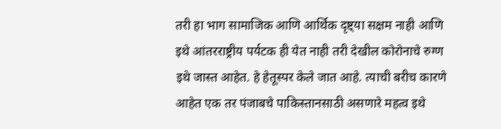तरी हा भाग सामाजिक आणि आर्थिक दृष्ट्या सक्षम नाही आणि इथे आंतरराष्ट्रीय पर्यटक ही येत नाही तरी देखील कोरोनाचे रुग्ण इथे जास्त आहेत. हे हेतूस्पर केले जात आहे. त्याची बरीच कारणे आहेत एक तर पंजाबचे पाकिस्तानसाठी असणारे महत्व इथे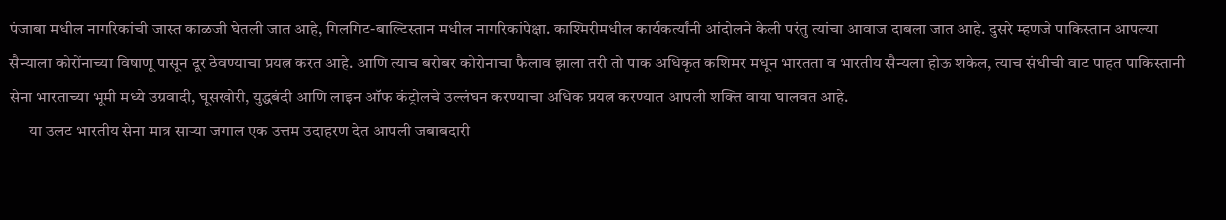पंजाबा मधील नागरिकांची जास्त काळजी घेतली जात आहे, गिलगिट-बाल्टिस्तान मधील नागरिकांपेक्षा. काश्मिरीमधील कार्यकर्त्यांनी आंदोलने केली परंतु त्यांचा आवाज दाबला जात आहे. दुसरे म्हणजे पाकिस्तान आपल्या सैन्याला कोरोंनाच्या विषाणू पासून दूर ठेवण्याचा प्रयत्न करत आहे. आणि त्याच बरोबर कोरोनाचा फैलाव झाला तरी तो पाक अधिकृत कशिमर मधून भारतता व भारतीय सैन्यला होऊ शकेल, त्याच संधीची वाट पाहत पाकिस्तानी सेना भारताच्या भूमी मध्ये उग्रवादी, घूसखोरी, युद्धबंदी आणि लाइन ऑफ कंट्रोलचे उल्लंघन करण्याचा अधिक प्रयत्न करण्यात आपली शक्ति वाया घालवत आहे.
      या उलट भारतीय सेना मात्र सार्‍या जगाल एक उत्तम उदाहरण देत आपली जबाबदारी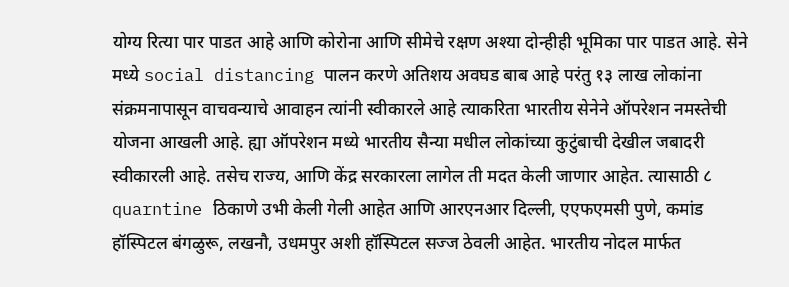योग्य रित्या पार पाडत आहे आणि कोरोना आणि सीमेचे रक्षण अश्या दोन्हीही भूमिका पार पाडत आहे. सेने मध्ये social distancing पालन करणे अतिशय अवघड बाब आहे परंतु १३ लाख लोकांना संक्रमनापासून वाचवन्याचे आवाहन त्यांनी स्वीकारले आहे त्याकरिता भारतीय सेनेने ऑपरेशन नमस्तेची योजना आखली आहे. ह्या ऑपरेशन मध्ये भारतीय सैन्या मधील लोकांच्या कुटुंबाची देखील जबादरी स्वीकारली आहे. तसेच राज्य, आणि केंद्र सरकारला लागेल ती मदत केली जाणार आहेत. त्यासाठी ८ quarntine ठिकाणे उभी केली गेली आहेत आणि आरएनआर दिल्ली, एएफएमसी पुणे, कमांड हॉस्पिटल बंगळुरू, लखनौ, उधमपुर अशी हॉस्पिटल सज्ज ठेवली आहेत. भारतीय नोदल मार्फत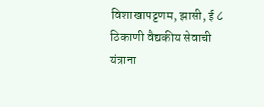विशाखापट्टणम, झासी, ई ८ ठिकाणी वैद्यकीय सेवाची यंत्राना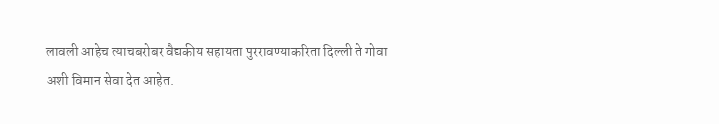लावली आहेच त्याचबरोबर वैद्यकीय सहायता पुररावण्याकरिता दिल्ली ते गोवा अशी विमान सेवा देत आहेत.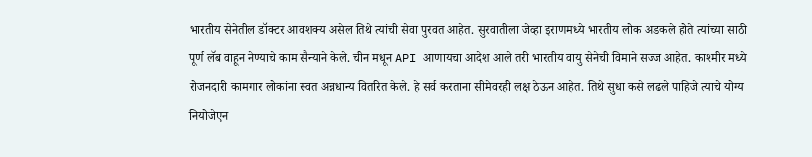भारतीय सेनेतील डॉक्टर आवशक्य असेल तिथे त्यांची सेवा पुरवत आहेत. सुरवातीला जेव्हा इराणमध्ये भारतीय लोक अडकले होते त्यांच्या साठी पूर्ण लॅब वाहून नेण्याचे काम सैन्याने केले. चीन मधून API आणायचा आदेश आले तरी भारतीय वायु सेनेची विमाने सज्ज आहेत. काश्मीर मध्ये रोजनदारी कामगार लोकांना स्वत अन्नधान्य वितरित केले. हे सर्व करताना सीमेवरही लक्ष ठेऊन आहेत. तिथे सुधा कसे लढले पाहिजे त्याचे योग्य नियोजेएन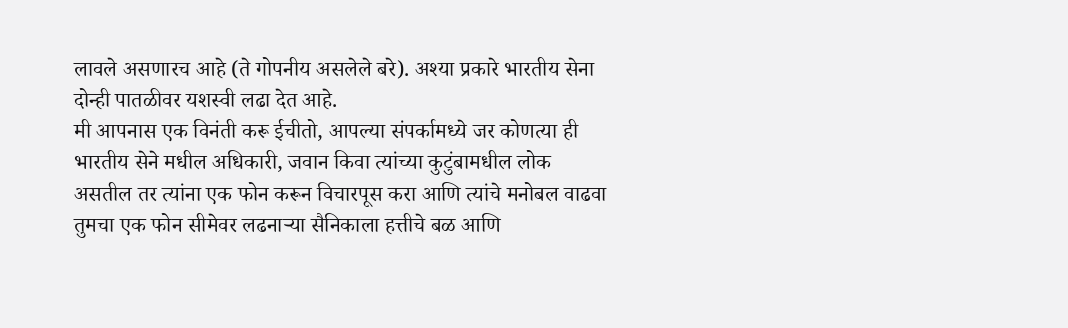लावले असणारच आहे (ते गोपनीय असलेले बरे). अश्या प्रकारे भारतीय सेना दोन्ही पातळीवर यशस्वी लढा देत आहे.
मी आपनास एक विनंती करू ईचीतो, आपल्या संपर्कामध्ये जर कोणत्या ही भारतीय सेने मधील अधिकारी, जवान किवा त्यांच्या कुटुंबामधील लोक असतील तर त्यांना एक फोन करून विचारपूस करा आणि त्यांचे मनोबल वाढवा तुमचा एक फोन सीमेवर लढनार्‍या सैनिकाला हत्तीचे बळ आणि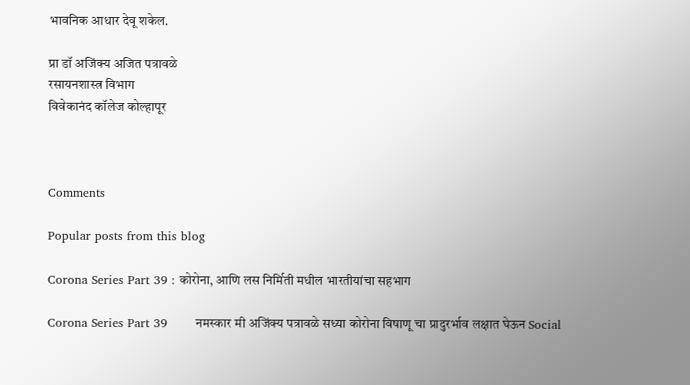भावनिक आधार देवू शकेल.

प्रा डॉ अजिंक्य अजित पत्रावळे
रसायनशास्त्र विभाग
विवेकानंद कॉलेज कोल्हापूर



Comments

Popular posts from this blog

Corona Series Part 39 : कोरोना, आणि लस निर्मिती मधील भारतीयांचा सहभाग

Corona Series Part 39       नमस्कार मी अजिंक्य पत्रावळे सध्या कोरोना विषाणू चा प्रादुरर्भाव लक्षात घेऊन Social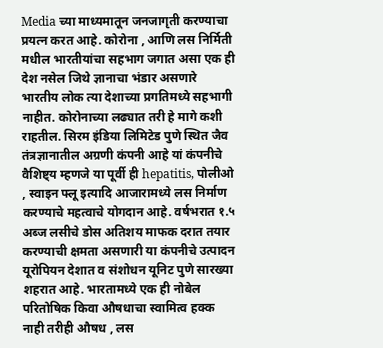Media च्या माध्यमातून जनजागृती करण्याचा प्रयत्न करत आहे. कोरोना , आणि लस निर्मिती मधील भारतीयांचा सहभाग जगात असा एक ही देश नसेल जिथे ज्ञानाचा भंडार असणारे भारतीय लोक त्या देशाच्या प्रगतिमध्ये सहभागी नाहीत. कोरोनाच्या लढ्यात तरी हे मागे कशी राहतील. सिरम इंडिया लिमिटेड पुणे स्थित जैव तंत्रज्ञानातील अग्रणी कंपनी आहे यां कंपनीचे वैशिष्ट्य म्हणजे या पूर्वी ही hepatitis, पोलीओ , स्वाइन फ्लू इत्यादि आजारामध्ये लस निर्माण करण्याचे महत्वाचे योगदान आहे. वर्षभरात १.५ अब्ज लसीचे डोस अतिशय माफक दरात तयार करण्याची क्षमता असणारी या कंपनीचे उत्पादन यूरोपियन देशात व संशोधन यूनिट पुणे सारख्या शहरात आहे. भारतामध्ये एक ही नोबेल परितोषिक किवा औषधाचा स्वामित्व हक्क नाही तरीही औषध , लस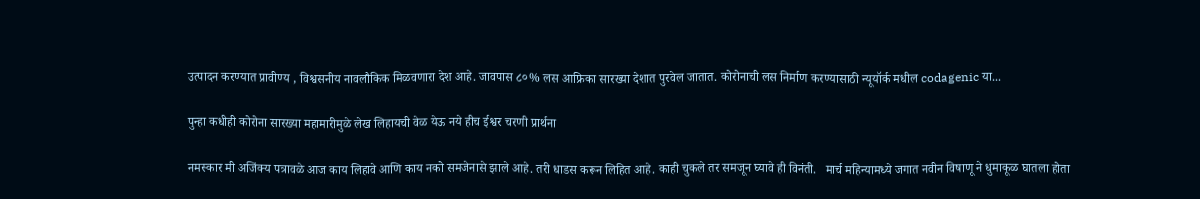उत्पादन करण्यात प्रावीण्य , विश्वसनीय नावलौकिक मिळवणारा देश आहे. जावपास ८०% लस आफ्रिका सारख्या देशात पुरवेल जातात. कोरोनाची लस निर्माण करण्यासाठी न्यूयॉर्क मधील codagenic या...

पुन्हा कधीही कोरोना सारख्या महामारीमुळे लेख लिहायची वेळ येऊ नये हीच ईश्वर चरणी प्रार्थना

नमस्कार मी अजिंक्य पत्रावळे आज काय लिहावे आणि काय नको समजेनासे झाले आहे. तरी धाडस करून लिहित आहे. काही चुकले तर समजून घ्यावे ही विनंती.   मार्च महिन्यामध्ये जगात नवीन विषाणू ने धुमाकूळ घातला होता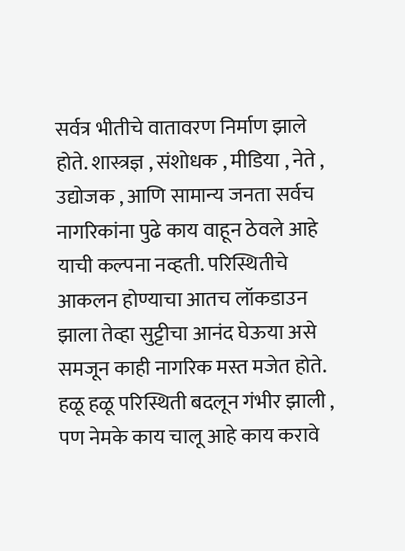सर्वत्र भीतीचे वातावरण निर्माण झाले होते. शास्त्रज्ञ , संशोधक , मीडिया , नेते , उद्योजक , आणि सामान्य जनता सर्वच नागरिकांना पुढे काय वाहून ठेवले आहे याची कल्पना नव्हती. परिस्थितीचे आकलन होण्याचा आतच लॉकडाउन झाला तेव्हा सुट्टीचा आनंद घेऊया असे समजून काही नागरिक मस्त मजेत होते. हळू हळू परिस्थिती बदलून गंभीर झाली , पण नेमके काय चालू आहे काय करावे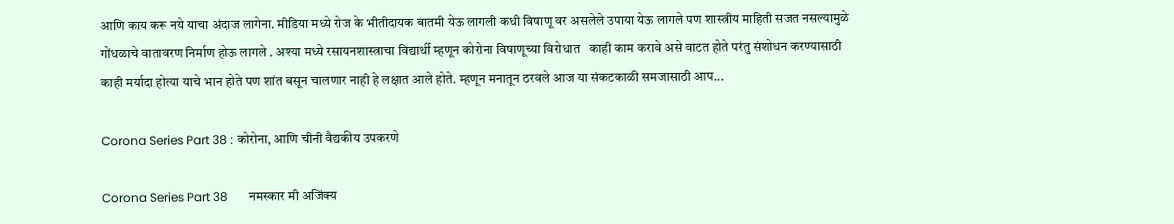आणि काय करू नये याचा अंदाज लागेना. मीडिया मध्ये रोज के भीतीदायक बातमी येऊ लागली कधी विषाणू वर असलेले उपाया येऊ लागले पण शास्त्रीय माहिती सजत नसल्यामुळे गोंधळाचे वातावरण निर्माण होऊ लागले . अश्या मध्ये रसायनशास्त्राचा विद्यार्थी म्हणून कोरोना विषाणूच्या विरोधात   काही काम करावे असे वाटत होते परंतु संशोधन करण्यासाठी काही मर्यादा होत्या याचे भान होते पण शांत बसून चालणार नाही हे लक्षात आले होते. म्हणून मनातून ठरवले आज या संकटकाळी समजासाठी आप...

Corona Series Part 38 : कोरोना, आणि चीनी वैद्यकीय उपकरणे

Corona Series Part 38       नमस्कार मी अजिंक्य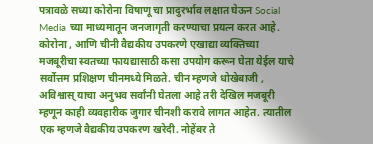पत्रावळे सध्या कोरोना विषाणू चा प्रादुरर्भाव लक्षात घेऊन Social Media च्या माध्यमातून जनजागृती करण्याचा प्रयत्न करत आहे. कोरोना , आणि चीनी वैद्यकीय उपकरणे एखाद्या व्यक्तिच्या मजबूरीचा स्वतच्या फायद्यासाठी कसा उपयोग करून घेता येईल याचे सर्वोत्तम प्रशिक्षण चीनमध्ये मिळते. चीन म्हणजे धोखेबाजी , अविश्वास् याचा अनुभव सर्वांनी घेतला आहे तरी देखिल मजबूरी म्हणून काही व्यवहारीक जुगार चीनशी करावे लागत आहेत. त्यातील एक म्हणजे वैद्यकीय उपकरण खरेदी. नोहेंबर ते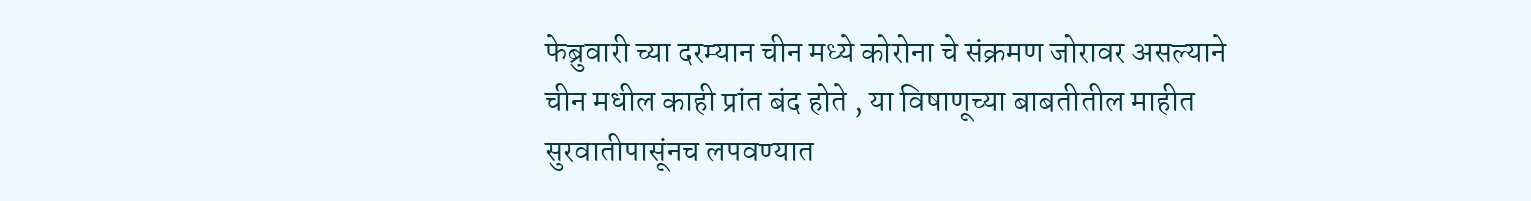फेब्रुवारी च्या दरम्यान चीन मध्ये कोरोना चे संक्रमण जोरावर असल्याने चीन मधील काही प्रांत बंद होते , या विषाणूच्या बाबतीतील माहीत सुरवातीपासूंनच लपवण्यात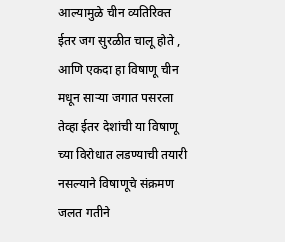आल्यामुळे चीन व्यतिरिक्त ईतर जग सुरळीत चालू होते , आणि एकदा हा विषाणू चीन मधून सार्‍या जगात पसरला तेव्हा ईतर देशांची या विषाणू च्या विरोधात लडण्याची तयारी नसल्याने विषाणूचे संक्रमण जलत गतीने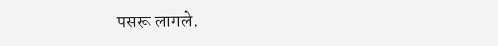पसरू लागले.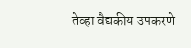तेव्हा वैद्यकीय उपकरणे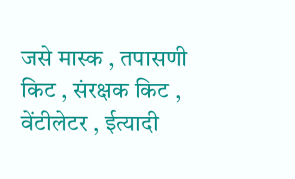जसे मास्क , तपासणी किट , संरक्षक किट , वेंटीलेटर , ईत्यादी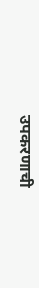उपकरणाची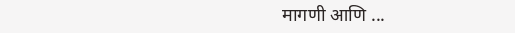मागणी आणि ...